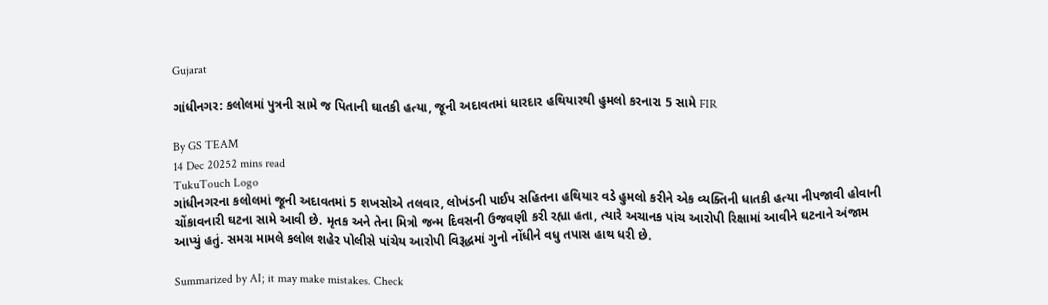Gujarat

ગાંધીનગર: કલોલમાં પુત્રની સામે જ પિતાની ઘાતકી હત્યા, જૂની અદાવતમાં ધારદાર હથિયારથી હુમલો કરનારા 5 સામે FIR

By GS TEAM
14 Dec 20252 mins read
TukuTouch Logo
ગાંધીનગરના કલોલમાં જૂની અદાવતમાં 5 શખસોએ તલવાર, લોખંડની પાઈપ સહિતના હથિયાર વડે હુમલો કરીને એક વ્યક્તિની ધાતકી હત્યા નીપજાવી હોવાની ચોંકાવનારી ઘટના સામે આવી છે. મૃતક અને તેના મિત્રો જન્મ દિવસની ઉજવણી કરી રહ્યા હતા, ત્યારે અચાનક પાંચ આરોપી રિક્ષામાં આવીને ઘટનાને અંજામ આપ્યું હતું. સમગ્ર મામલે કલોલ શહેર પોલીસે પાંચેય આરોપી વિરૂદ્ધમાં ગુનો નોંધીને વધુ તપાસ હાથ ધરી છે.

Summarized by AI; it may make mistakes. Check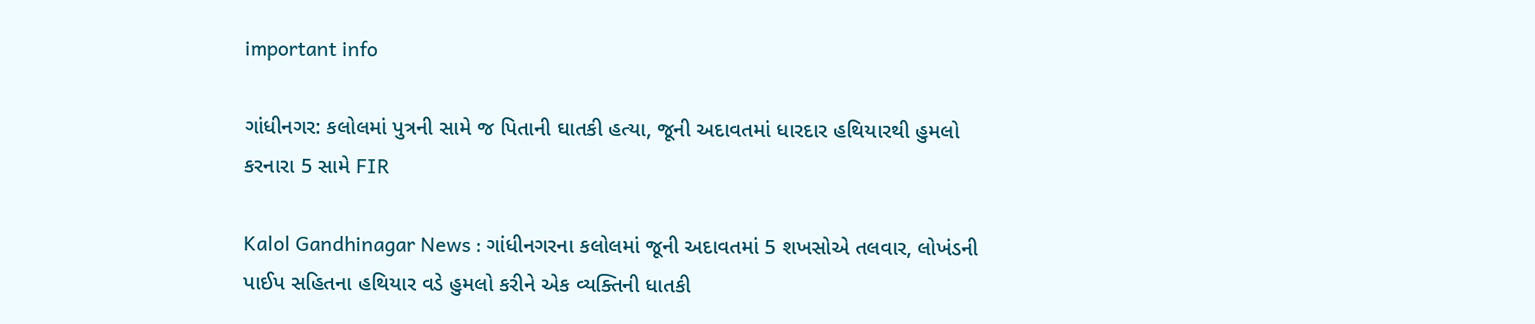important info

ગાંધીનગર: કલોલમાં પુત્રની સામે જ પિતાની ઘાતકી હત્યા, જૂની અદાવતમાં ધારદાર હથિયારથી હુમલો કરનારા 5 સામે FIR

Kalol Gandhinagar News : ગાંધીનગરના કલોલમાં જૂની અદાવતમાં 5 શખસોએ તલવાર, લોખંડની પાઈપ સહિતના હથિયાર વડે હુમલો કરીને એક વ્યક્તિની ધાતકી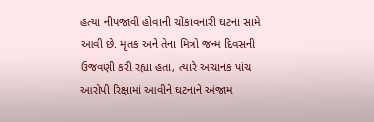હત્યા નીપજાવી હોવાની ચોંકાવનારી ઘટના સામે આવી છે. મૃતક અને તેના મિત્રો જન્મ દિવસની ઉજવણી કરી રહ્યા હતા, ત્યારે અચાનક પાંચ આરોપી રિક્ષામાં આવીને ઘટનાને અંજામ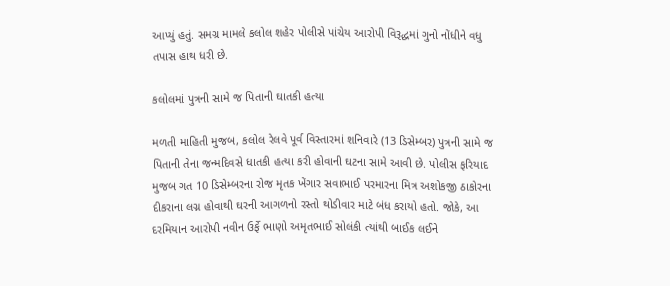આપ્યું હતું. સમગ્ર મામલે કલોલ શહેર પોલીસે પાંચેય આરોપી વિરૂદ્ધમાં ગુનો નોંધીને વધુ તપાસ હાથ ધરી છે.

કલોલમાં પુત્રની સામે જ પિતાની ઘાતકી હત્યા

મળતી માહિતી મુજબ, કલોલ રેલવે પૂર્વ વિસ્તારમાં શનિવારે (13 ડિસેમ્બર) પુત્રની સામે જ પિતાની તેના જન્મદિવસે ધાતકી હત્યા કરી હોવાની ઘટના સામે આવી છે. પોલીસ ફરિયાદ મુજબ ગત 10 ડિસેમ્બરના રોજ મૃતક ખેંગાર સવાભાઈ પરમારના મિત્ર અશોકજી ઠાકોરના દીકરાના લગ્ન હોવાથી ઘરની આગળનો રસ્તો થોડીવાર માટે બંધ કરાયો હતો. જોકે, આ દરમિયાન આરોપી નવીન ઉર્ફે ભાણો અમૃતભાઈ સોલંકી ત્યાંથી બાઈક લઈને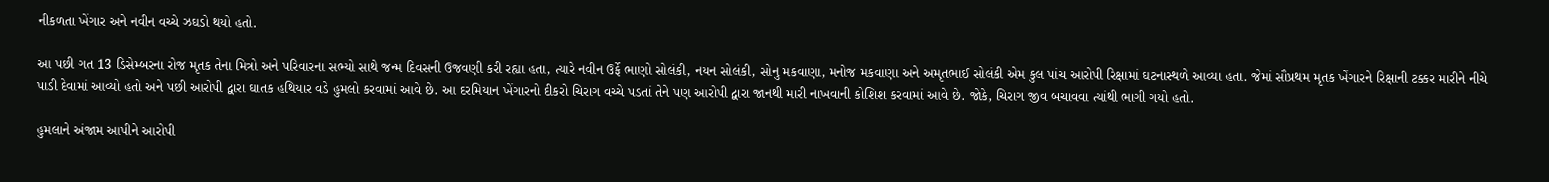નીકળતા ખેંગાર અને નવીન વચ્ચે ઝઘડો થયો હતો.

આ પછી ગત 13 ડિસેમ્બરના રોજ મૃતક તેના મિત્રો અને પરિવારના સભ્યો સાથે જન્મ દિવસની ઉજવણી કરી રહ્યા હતા, ત્યારે નવીન ઉર્ફે ભાણો સોલંકી, નયન સોલંકી, સોનુ મકવાણા, મનોજ મકવાણા અને અમૃતભાઈ સોલંકી એમ કુલ પાંચ આરોપી રિક્ષામાં ઘટનાસ્થળે આવ્યા હતા. જેમાં સૌપ્રથમ મૃતક ખેંગારને રિક્ષાની ટક્કર મારીને નીચે પાડી દેવામાં આવ્યો હતો અને પછી આરોપી દ્વારા ઘાતક હથિયાર વડે હુમલો કરવામાં આવે છે. આ દરમિયાન ખેંગારનો દીકરો ચિરાગ વચ્ચે પડતાં તેને પણ આરોપી દ્વારા જાનથી મારી નાખવાની કોશિશ કરવામાં આવે છે. જોકે, ચિરાગ જીવ બચાવવા ત્યાંથી ભાગી ગયો હતો.

હુમલાને અંજામ આપીને આરોપી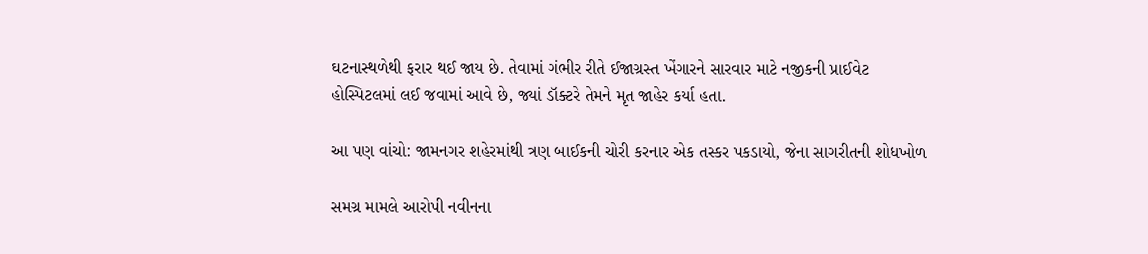ઘટનાસ્થળેથી ફરાર થઈ જાય છે. તેવામાં ગંભીર રીતે ઈજાગ્રસ્ત ખેંગારને સારવાર માટે નજીકની પ્રાઈવેટ હોસ્પિટલમાં લઈ જવામાં આવે છે, જ્યાં ડૉક્ટરે તેમને મૃત જાહેર કર્યા હતા.

આ પણ વાંચો: જામનગર શહેરમાંથી ત્રણ બાઈકની ચોરી કરનાર એક તસ્કર પકડાયો, જેના સાગરીતની શોધખોળ

સમગ્ર મામલે આરોપી નવીનના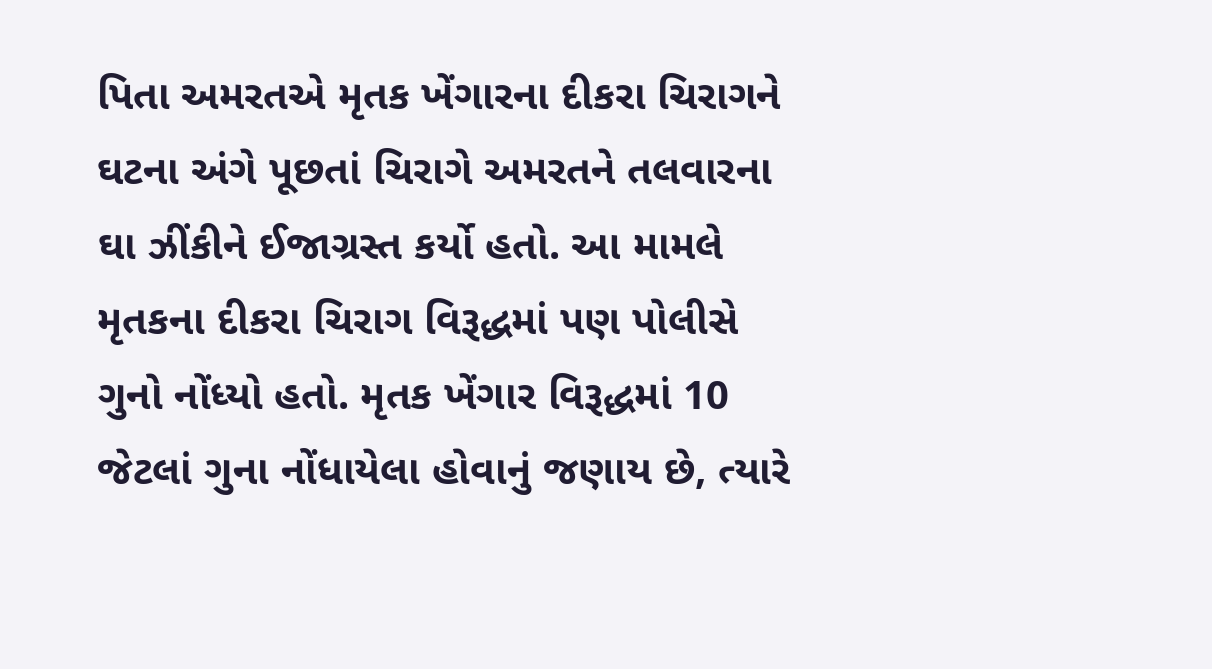પિતા અમરતએ મૃતક ખેંગારના દીકરા ચિરાગને ઘટના અંગે પૂછતાં ચિરાગે અમરતને તલવારના ઘા ઝીંકીને ઈજાગ્રસ્ત કર્યો હતો. આ મામલે મૃતકના દીકરા ચિરાગ વિરૂદ્ધમાં પણ પોલીસે ગુનો નોંધ્યો હતો. મૃતક ખેંગાર વિરૂદ્ધમાં 10 જેટલાં ગુના નોંધાયેલા હોવાનું જણાય છે, ત્યારે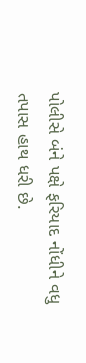પોલીસે બંને પક્ષે ફરિયાદ નોંધીને વધુ તપાસ હાથ ધરી છે.